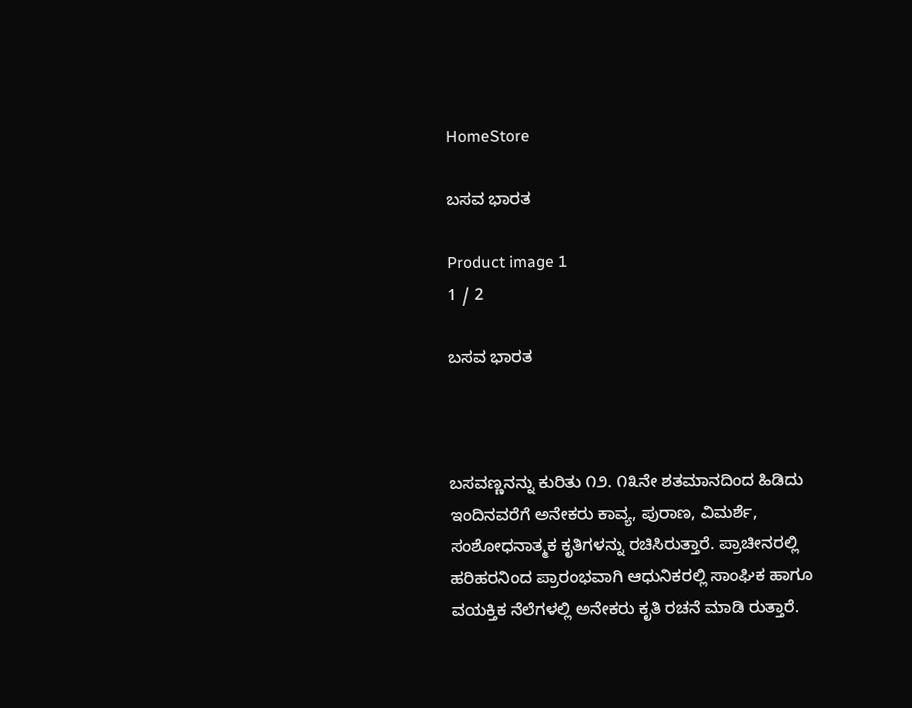HomeStore

ಬಸವ ಭಾರತ

Product image 1
1 / 2

ಬಸವ ಭಾರತ



ಬಸವಣ್ಣನನ್ನು ಕುರಿತು ೧೨. ೧೩ನೇ ಶತಮಾನದಿಂದ ಹಿಡಿದು ಇಂದಿನವರೆಗೆ ಅನೇಕರು ಕಾವ್ಯ, ಪುರಾಣ, ವಿಮರ್ಶೆ, ಸಂಶೋಧನಾತ್ಮಕ ಕೃತಿಗಳನ್ನು ರಚಿಸಿರುತ್ತಾರೆ. ಪ್ರಾಚೀನರಲ್ಲಿ ಹರಿಹರನಿಂದ ಪ್ರಾರಂಭವಾಗಿ ಆಧುನಿಕರಲ್ಲಿ ಸಾಂಘಿಕ ಹಾಗೂ ವಯಕ್ತಿಕ ನೆಲೆಗಳಲ್ಲಿ ಅನೇಕರು ಕೃತಿ ರಚನೆ ಮಾಡಿ ರುತ್ತಾರೆ.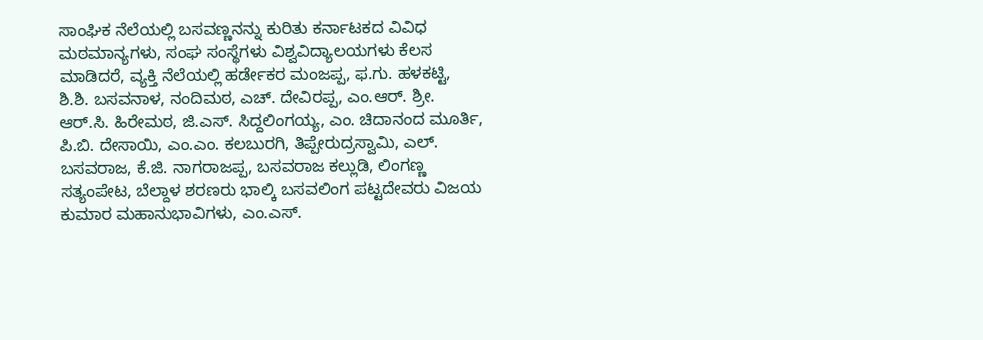ಸಾಂಘಿಕ ನೆಲೆಯಲ್ಲಿ ಬಸವಣ್ಣನನ್ನು ಕುರಿತು ಕರ್ನಾಟಕದ ವಿವಿಧ ಮಠಮಾನ್ಯಗಳು, ಸಂಘ ಸಂಸ್ಥೆಗಳು ವಿಶ್ವವಿದ್ಯಾಲಯಗಳು ಕೆಲಸ ಮಾಡಿದರೆ, ವ್ಯಕ್ತಿ ನೆಲೆಯಲ್ಲಿ ಹರ್ಡೇಕರ ಮಂಜಪ್ಪ, ಫ.ಗು. ಹಳಕಟ್ಟಿ, ಶಿ.ಶಿ. ಬಸವನಾಳ, ನಂದಿಮಠ, ಎಚ್. ದೇವಿರಪ್ಪ, ಎಂ.ಆರ್. ಶ್ರೀ. ಆ‌ರ್.ಸಿ. ಹಿರೇಮಠ, ಜಿ.ಎಸ್. ಸಿದ್ದಲಿಂಗಯ್ಯ, ಎಂ. ಚಿದಾನಂದ ಮೂರ್ತಿ, ಪಿ.ಬಿ. ದೇಸಾಯಿ, ಎಂ.ಎಂ. ಕಲಬುರಗಿ, ತಿಪ್ಪೇರುದ್ರಸ್ವಾಮಿ, ಎಲ್. ಬಸವರಾಜ, ಕೆ.ಜಿ. ನಾಗರಾಜಪ್ಪ, ಬಸವರಾಜ ಕಲ್ಲುಡಿ, ಲಿಂಗಣ್ಣ ಸತ್ಯಂಪೇಟ, ಬೆಲ್ದಾಳ ಶರಣರು ಭಾಲ್ಕಿ ಬಸವಲಿಂಗ ಪಟ್ಟದೇವರು ವಿಜಯ ಕುಮಾರ ಮಹಾನುಭಾವಿಗಳು, ಎಂ.ಎಸ್.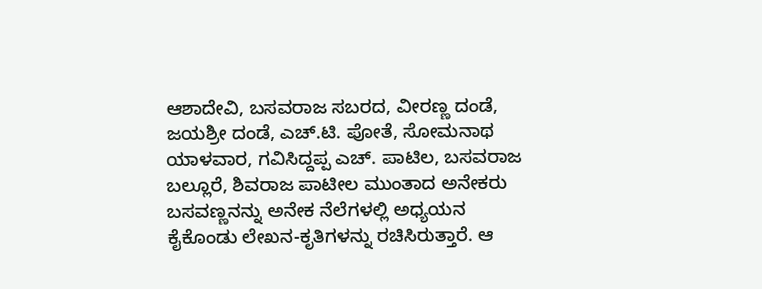ಆಶಾದೇವಿ, ಬಸವರಾಜ ಸಬರದ, ವೀರಣ್ಣ ದಂಡೆ, ಜಯಶ್ರೀ ದಂಡೆ, ಎಚ್.ಟಿ. ಪೋತೆ, ಸೋಮನಾಥ ಯಾಳವಾರ, ಗವಿಸಿದ್ದಪ್ಪ ಎಚ್. ಪಾಟಿಲ, ಬಸವರಾಜ ಬಲ್ಲೂರೆ, ಶಿವರಾಜ ಪಾಟೀಲ ಮುಂತಾದ ಅನೇಕರು ಬಸವಣ್ಣನನ್ನು ಅನೇಕ ನೆಲೆಗಳಲ್ಲಿ ಅಧ್ಯಯನ ಕೈಕೊಂಡು ಲೇಖನ-ಕೃತಿಗಳನ್ನು ರಚಿಸಿರುತ್ತಾರೆ. ಆ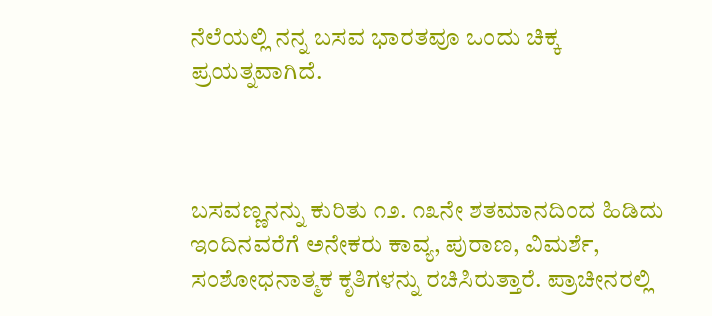ನೆಲೆಯಲ್ಲಿ ನನ್ನ ಬಸವ ಭಾರತವೂ ಒಂದು ಚಿಕ್ಕ ಪ್ರಯತ್ನವಾಗಿದೆ.



ಬಸವಣ್ಣನನ್ನು ಕುರಿತು ೧೨. ೧೩ನೇ ಶತಮಾನದಿಂದ ಹಿಡಿದು ಇಂದಿನವರೆಗೆ ಅನೇಕರು ಕಾವ್ಯ, ಪುರಾಣ, ವಿಮರ್ಶೆ, ಸಂಶೋಧನಾತ್ಮಕ ಕೃತಿಗಳನ್ನು ರಚಿಸಿರುತ್ತಾರೆ. ಪ್ರಾಚೀನರಲ್ಲಿ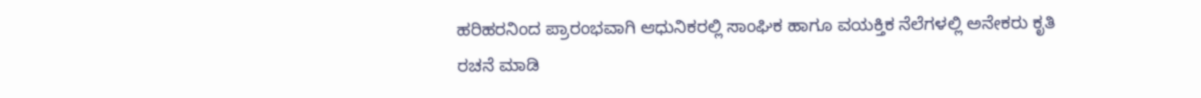ಹರಿಹರನಿಂದ ಪ್ರಾರಂಭವಾಗಿ ಆಧುನಿಕರಲ್ಲಿ ಸಾಂಘಿಕ ಹಾಗೂ ವಯಕ್ತಿಕ ನೆಲೆಗಳಲ್ಲಿ ಅನೇಕರು ಕೃತಿ ರಚನೆ ಮಾಡಿ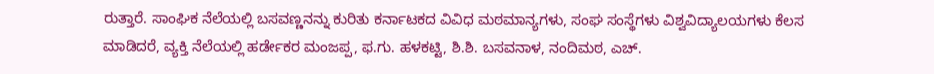ರುತ್ತಾರೆ. ಸಾಂಘಿಕ ನೆಲೆಯಲ್ಲಿ ಬಸವಣ್ಣನನ್ನು ಕುರಿತು ಕರ್ನಾಟಕದ ವಿವಿಧ ಮಠಮಾನ್ಯಗಳು, ಸಂಘ ಸಂಸ್ಥೆಗಳು ವಿಶ್ವವಿದ್ಯಾಲಯಗಳು ಕೆಲಸ ಮಾಡಿದರೆ, ವ್ಯಕ್ತಿ ನೆಲೆಯಲ್ಲಿ ಹರ್ಡೇಕರ ಮಂಜಪ್ಪ, ಫ.ಗು. ಹಳಕಟ್ಟಿ, ಶಿ.ಶಿ. ಬಸವನಾಳ, ನಂದಿಮಠ, ಎಚ್.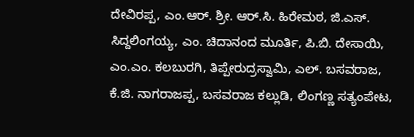ದೇವಿರಪ್ಪ, ಎಂ.ಆರ್. ಶ್ರೀ. ಆ‌ರ್.ಸಿ. ಹಿರೇಮಠ, ಜಿ.ಎಸ್. ಸಿದ್ದಲಿಂಗಯ್ಯ, ಎಂ. ಚಿದಾನಂದ ಮೂರ್ತಿ, ಪಿ.ಬಿ. ದೇಸಾಯಿ, ಎಂ.ಎಂ. ಕಲಬುರಗಿ, ತಿಪ್ಪೇರುದ್ರಸ್ವಾಮಿ, ಎಲ್. ಬಸವರಾಜ, ಕೆ.ಜಿ. ನಾಗರಾಜಪ್ಪ, ಬಸವರಾಜ ಕಲ್ಲುಡಿ, ಲಿಂಗಣ್ಣ ಸತ್ಯಂಪೇಟ,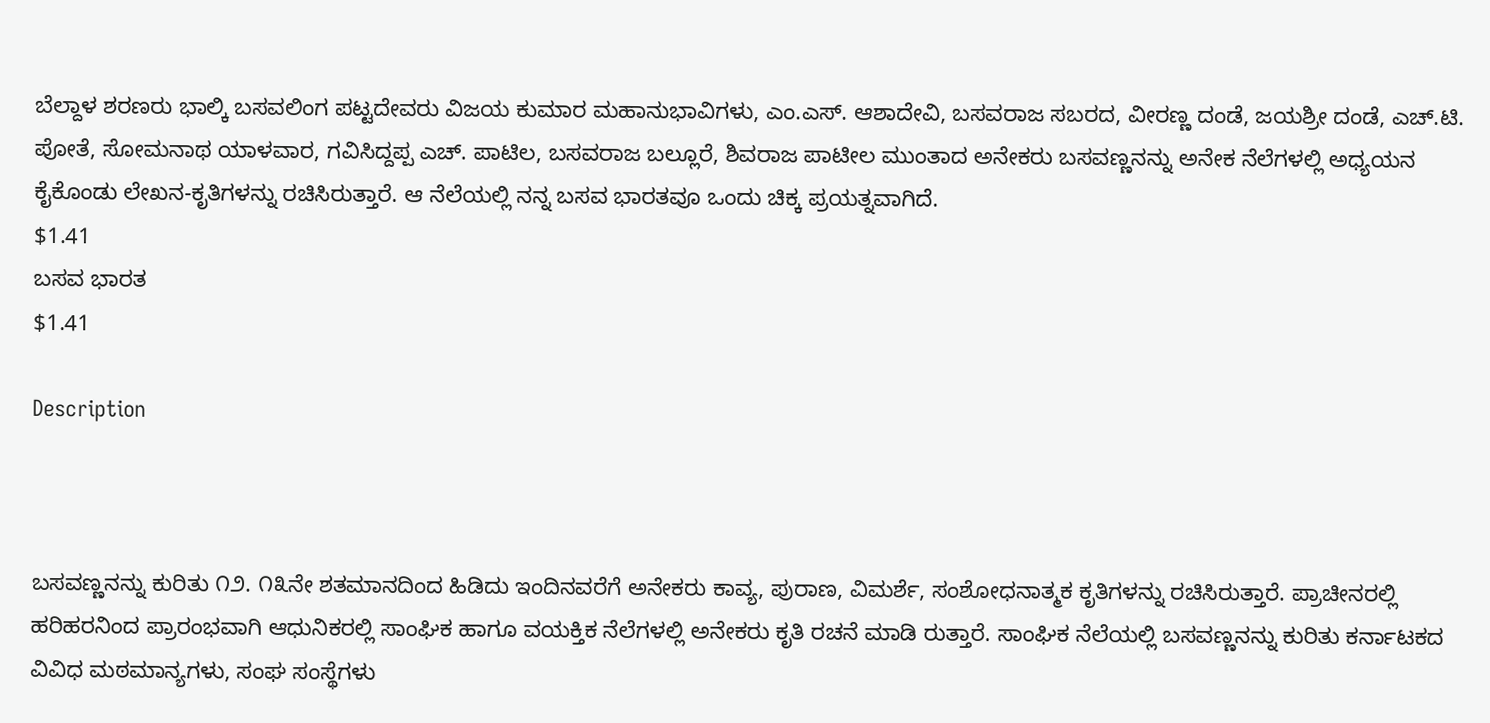ಬೆಲ್ದಾಳ ಶರಣರು ಭಾಲ್ಕಿ ಬಸವಲಿಂಗ ಪಟ್ಟದೇವರು ವಿಜಯ ಕುಮಾರ ಮಹಾನುಭಾವಿಗಳು, ಎಂ.ಎಸ್. ಆಶಾದೇವಿ, ಬಸವರಾಜ ಸಬರದ, ವೀರಣ್ಣ ದಂಡೆ, ಜಯಶ್ರೀ ದಂಡೆ, ಎಚ್.ಟಿ. ಪೋತೆ, ಸೋಮನಾಥ ಯಾಳವಾರ, ಗವಿಸಿದ್ದಪ್ಪ ಎಚ್. ಪಾಟಿಲ, ಬಸವರಾಜ ಬಲ್ಲೂರೆ, ಶಿವರಾಜ ಪಾಟೀಲ ಮುಂತಾದ ಅನೇಕರು ಬಸವಣ್ಣನನ್ನು ಅನೇಕ ನೆಲೆಗಳಲ್ಲಿ ಅಧ್ಯಯನ ಕೈಕೊಂಡು ಲೇಖನ-ಕೃತಿಗಳನ್ನು ರಚಿಸಿರುತ್ತಾರೆ. ಆ ನೆಲೆಯಲ್ಲಿ ನನ್ನ ಬಸವ ಭಾರತವೂ ಒಂದು ಚಿಕ್ಕ ಪ್ರಯತ್ನವಾಗಿದೆ.
$1.41
ಬಸವ ಭಾರತ
$1.41

Description



ಬಸವಣ್ಣನನ್ನು ಕುರಿತು ೧೨. ೧೩ನೇ ಶತಮಾನದಿಂದ ಹಿಡಿದು ಇಂದಿನವರೆಗೆ ಅನೇಕರು ಕಾವ್ಯ, ಪುರಾಣ, ವಿಮರ್ಶೆ, ಸಂಶೋಧನಾತ್ಮಕ ಕೃತಿಗಳನ್ನು ರಚಿಸಿರುತ್ತಾರೆ. ಪ್ರಾಚೀನರಲ್ಲಿ ಹರಿಹರನಿಂದ ಪ್ರಾರಂಭವಾಗಿ ಆಧುನಿಕರಲ್ಲಿ ಸಾಂಘಿಕ ಹಾಗೂ ವಯಕ್ತಿಕ ನೆಲೆಗಳಲ್ಲಿ ಅನೇಕರು ಕೃತಿ ರಚನೆ ಮಾಡಿ ರುತ್ತಾರೆ. ಸಾಂಘಿಕ ನೆಲೆಯಲ್ಲಿ ಬಸವಣ್ಣನನ್ನು ಕುರಿತು ಕರ್ನಾಟಕದ ವಿವಿಧ ಮಠಮಾನ್ಯಗಳು, ಸಂಘ ಸಂಸ್ಥೆಗಳು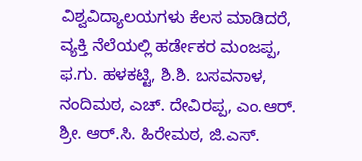ವಿಶ್ವವಿದ್ಯಾಲಯಗಳು ಕೆಲಸ ಮಾಡಿದರೆ, ವ್ಯಕ್ತಿ ನೆಲೆಯಲ್ಲಿ ಹರ್ಡೇಕರ ಮಂಜಪ್ಪ, ಫ.ಗು. ಹಳಕಟ್ಟಿ, ಶಿ.ಶಿ. ಬಸವನಾಳ, ನಂದಿಮಠ, ಎಚ್. ದೇವಿರಪ್ಪ, ಎಂ.ಆರ್. ಶ್ರೀ. ಆ‌ರ್.ಸಿ. ಹಿರೇಮಠ, ಜಿ.ಎಸ್.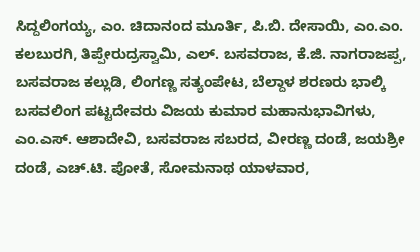ಸಿದ್ದಲಿಂಗಯ್ಯ, ಎಂ. ಚಿದಾನಂದ ಮೂರ್ತಿ, ಪಿ.ಬಿ. ದೇಸಾಯಿ, ಎಂ.ಎಂ. ಕಲಬುರಗಿ, ತಿಪ್ಪೇರುದ್ರಸ್ವಾಮಿ, ಎಲ್. ಬಸವರಾಜ, ಕೆ.ಜಿ. ನಾಗರಾಜಪ್ಪ, ಬಸವರಾಜ ಕಲ್ಲುಡಿ, ಲಿಂಗಣ್ಣ ಸತ್ಯಂಪೇಟ, ಬೆಲ್ದಾಳ ಶರಣರು ಭಾಲ್ಕಿ ಬಸವಲಿಂಗ ಪಟ್ಟದೇವರು ವಿಜಯ ಕುಮಾರ ಮಹಾನುಭಾವಿಗಳು, ಎಂ.ಎಸ್. ಆಶಾದೇವಿ, ಬಸವರಾಜ ಸಬರದ, ವೀರಣ್ಣ ದಂಡೆ, ಜಯಶ್ರೀ ದಂಡೆ, ಎಚ್.ಟಿ. ಪೋತೆ, ಸೋಮನಾಥ ಯಾಳವಾರ,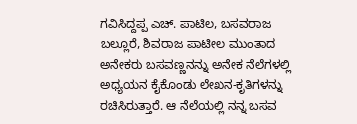ಗವಿಸಿದ್ದಪ್ಪ ಎಚ್. ಪಾಟಿಲ, ಬಸವರಾಜ ಬಲ್ಲೂರೆ, ಶಿವರಾಜ ಪಾಟೀಲ ಮುಂತಾದ ಅನೇಕರು ಬಸವಣ್ಣನನ್ನು ಅನೇಕ ನೆಲೆಗಳಲ್ಲಿ ಅಧ್ಯಯನ ಕೈಕೊಂಡು ಲೇಖನ-ಕೃತಿಗಳನ್ನು ರಚಿಸಿರುತ್ತಾರೆ. ಆ ನೆಲೆಯಲ್ಲಿ ನನ್ನ ಬಸವ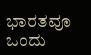ಭಾರತವೂ ಒಂದು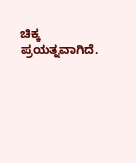ಚಿಕ್ಕ ಪ್ರಯತ್ನವಾಗಿದೆ.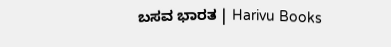ಬಸವ ಭಾರತ | Harivu Books